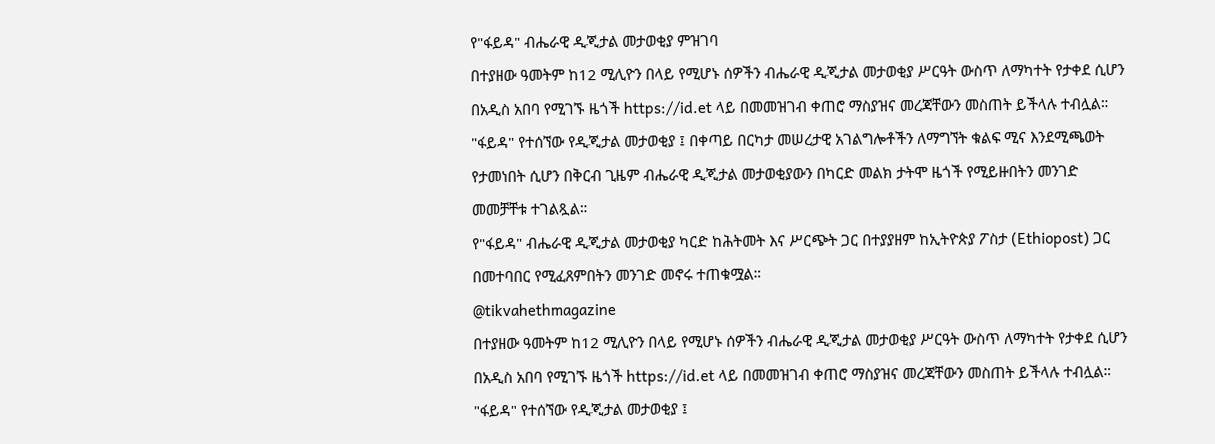የ"ፋይዳ" ብሔራዊ ዲጂታል መታወቂያ ምዝገባ
በተያዘው ዓመትም ከ12 ሚሊዮን በላይ የሚሆኑ ሰዎችን ብሔራዊ ዲጂታል መታወቂያ ሥርዓት ውስጥ ለማካተት የታቀደ ሲሆን በአዲስ አበባ የሚገኙ ዜጎች https://id.et ላይ በመመዝገብ ቀጠሮ ማስያዝና መረጃቸውን መስጠት ይችላሉ ተብሏል።
"ፋይዳ" የተሰኘው የዲጂታል መታወቂያ ፤ በቀጣይ በርካታ መሠረታዊ አገልግሎቶችን ለማግኘት ቁልፍ ሚና እንደሚጫወት የታመነበት ሲሆን በቅርብ ጊዜም ብሔራዊ ዲጂታል መታወቂያውን በካርድ መልክ ታትሞ ዜጎች የሚይዙበትን መንገድ መመቻቸቱ ተገልጿል።
የ"ፋይዳ" ብሔራዊ ዲጂታል መታወቂያ ካርድ ከሕትመት እና ሥርጭት ጋር በተያያዘም ከኢትዮጵያ ፖስታ (Ethiopost) ጋር በመተባበር የሚፈጸምበትን መንገድ መኖሩ ተጠቁሟል።
@tikvahethmagazine
በተያዘው ዓመትም ከ12 ሚሊዮን በላይ የሚሆኑ ሰዎችን ብሔራዊ ዲጂታል መታወቂያ ሥርዓት ውስጥ ለማካተት የታቀደ ሲሆን በአዲስ አበባ የሚገኙ ዜጎች https://id.et ላይ በመመዝገብ ቀጠሮ ማስያዝና መረጃቸውን መስጠት ይችላሉ ተብሏል።
"ፋይዳ" የተሰኘው የዲጂታል መታወቂያ ፤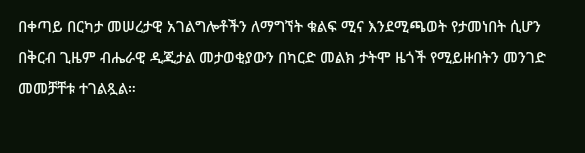በቀጣይ በርካታ መሠረታዊ አገልግሎቶችን ለማግኘት ቁልፍ ሚና እንደሚጫወት የታመነበት ሲሆን በቅርብ ጊዜም ብሔራዊ ዲጂታል መታወቂያውን በካርድ መልክ ታትሞ ዜጎች የሚይዙበትን መንገድ መመቻቸቱ ተገልጿል።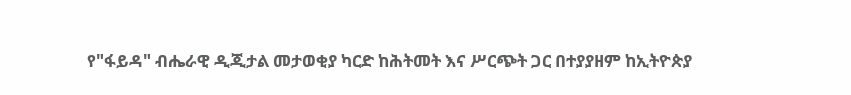የ"ፋይዳ" ብሔራዊ ዲጂታል መታወቂያ ካርድ ከሕትመት እና ሥርጭት ጋር በተያያዘም ከኢትዮጵያ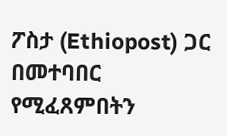ፖስታ (Ethiopost) ጋር በመተባበር የሚፈጸምበትን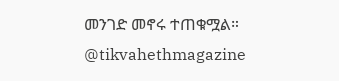መንገድ መኖሩ ተጠቁሟል።
@tikvahethmagazine